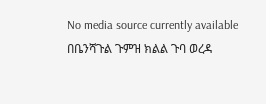No media source currently available
በቤንሻጉል ጉምዝ ክልል ጉባ ወረዳ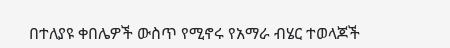በተለያዩ ቀበሌዎች ውስጥ የሚኖሩ የአማራ ብሄር ተወላጆች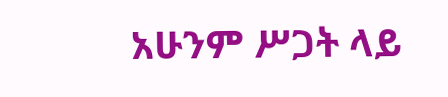አሁንም ሥጋት ላይ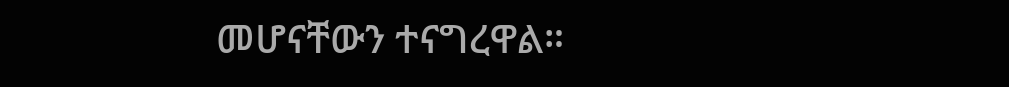መሆናቸውን ተናግረዋል።